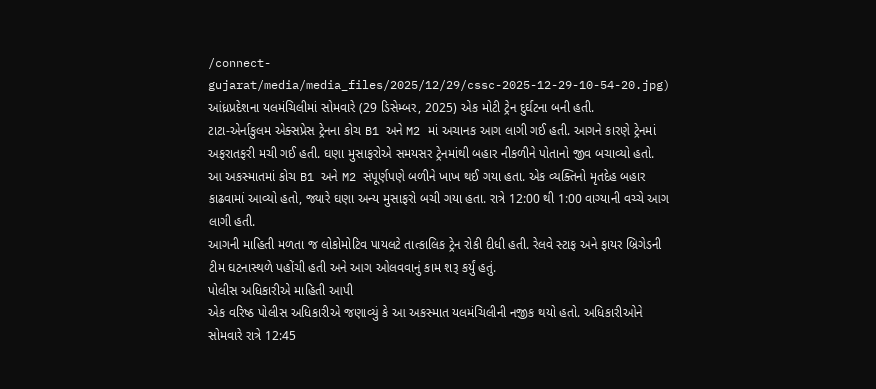/connect-gujarat/media/media_files/2025/12/29/cssc-2025-12-29-10-54-20.jpg)
આંધ્રપ્રદેશના યલમંચિલીમાં સોમવારે (29 ડિસેમ્બર, 2025) એક મોટી ટ્રેન દુર્ઘટના બની હતી.
ટાટા-એર્નાકુલમ એક્સપ્રેસ ટ્રેનના કોચ B1 અને M2 માં અચાનક આગ લાગી ગઈ હતી. આગને કારણે ટ્રેનમાં અફરાતફરી મચી ગઈ હતી. ઘણા મુસાફરોએ સમયસર ટ્રેનમાંથી બહાર નીકળીને પોતાનો જીવ બચાવ્યો હતો. આ અકસ્માતમાં કોચ B1 અને M2 સંપૂર્ણપણે બળીને ખાખ થઈ ગયા હતા. એક વ્યક્તિનો મૃતદેહ બહાર કાઢવામાં આવ્યો હતો, જ્યારે ઘણા અન્ય મુસાફરો બચી ગયા હતા. રાત્રે 12:00 થી 1:00 વાગ્યાની વચ્ચે આગ લાગી હતી.
આગની માહિતી મળતા જ લોકોમોટિવ પાયલટે તાત્કાલિક ટ્રેન રોકી દીધી હતી. રેલવે સ્ટાફ અને ફાયર બ્રિગેડની ટીમ ઘટનાસ્થળે પહોંચી હતી અને આગ ઓલવવાનું કામ શરૂ કર્યું હતું.
પોલીસ અધિકારીએ માહિતી આપી
એક વરિષ્ઠ પોલીસ અધિકારીએ જણાવ્યું કે આ અકસ્માત યલમંચિલીની નજીક થયો હતો. અધિકારીઓને સોમવારે રાત્રે 12:45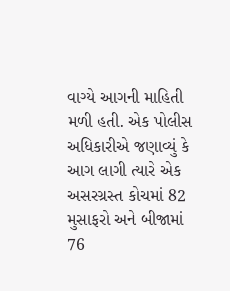વાગ્યે આગની માહિતી મળી હતી. એક પોલીસ અધિકારીએ જણાવ્યું કે આગ લાગી ત્યારે એક અસરગ્રસ્ત કોચમાં 82 મુસાફરો અને બીજામાં 76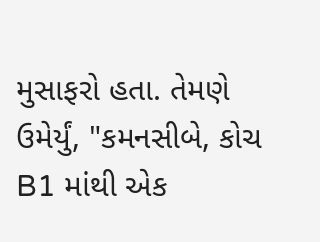મુસાફરો હતા. તેમણે ઉમેર્યું, "કમનસીબે, કોચ B1 માંથી એક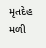મૃતદેહ મળી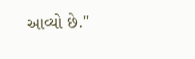આવ્યો છે."